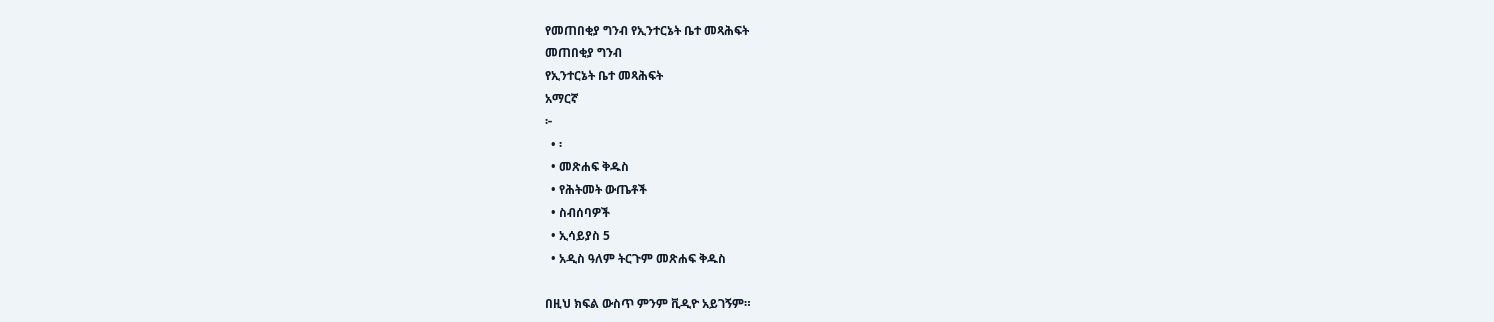የመጠበቂያ ግንብ የኢንተርኔት ቤተ መጻሕፍት
መጠበቂያ ግንብ
የኢንተርኔት ቤተ መጻሕፍት
አማርኛ
፦
  • ፡
  • መጽሐፍ ቅዱስ
  • የሕትመት ውጤቶች
  • ስብሰባዎች
  • ኢሳይያስ 5
  • አዲስ ዓለም ትርጉም መጽሐፍ ቅዱስ

በዚህ ክፍል ውስጥ ምንም ቪዲዮ አይገኝም።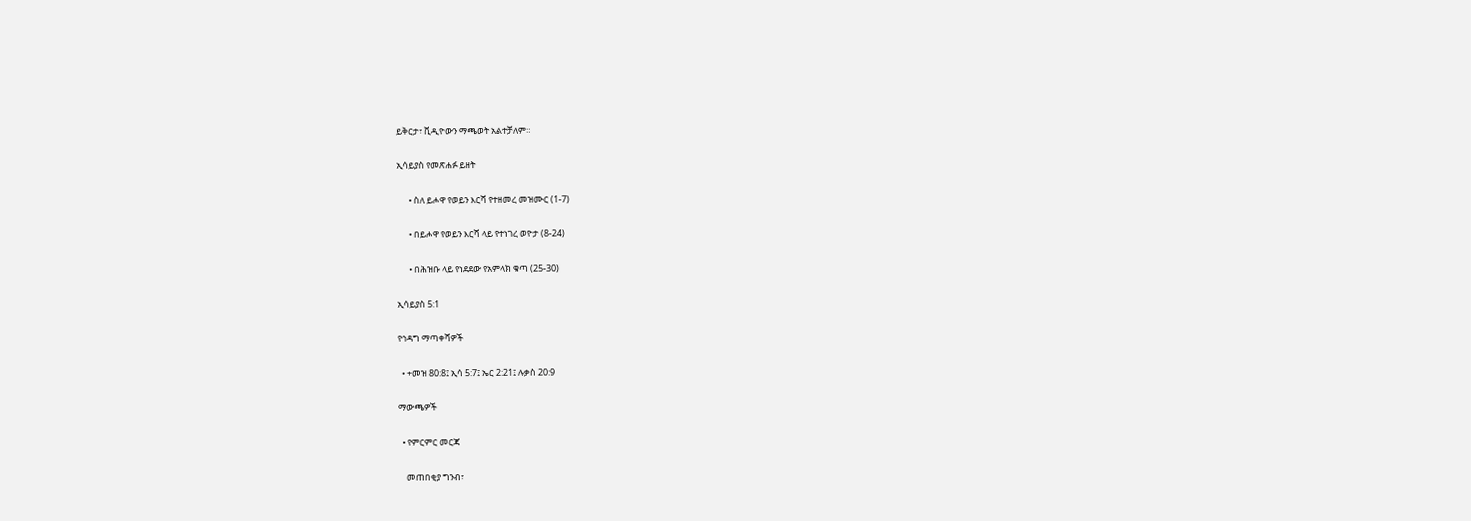ይቅርታ፣ ቪዲዮውን ማጫወት አልተቻለም።

ኢሳይያስ የመጽሐፉ ይዘት

      • ስለ ይሖዋ የወይን እርሻ የተዘመረ መዝሙር (1-7)

      • በይሖዋ የወይን እርሻ ላይ የተነገረ ወዮታ (8-24)

      • በሕዝቡ ላይ የነደደው የአምላክ ቁጣ (25-30)

ኢሳይያስ 5:1

የኅዳግ ማጣቀሻዎች

  • +መዝ 80:8፤ ኢሳ 5:7፤ ኤር 2:21፤ ሉቃስ 20:9

ማውጫዎች

  • የምርምር መርጃ

    መጠበቂያ ግንብ፣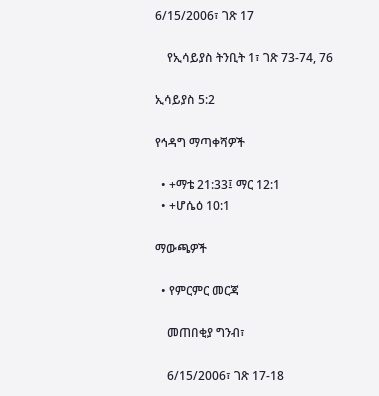6/15/2006፣ ገጽ 17

    የኢሳይያስ ትንቢት 1፣ ገጽ 73-74, 76

ኢሳይያስ 5:2

የኅዳግ ማጣቀሻዎች

  • +ማቴ 21:33፤ ማር 12:1
  • +ሆሴዕ 10:1

ማውጫዎች

  • የምርምር መርጃ

    መጠበቂያ ግንብ፣

    6/15/2006፣ ገጽ 17-18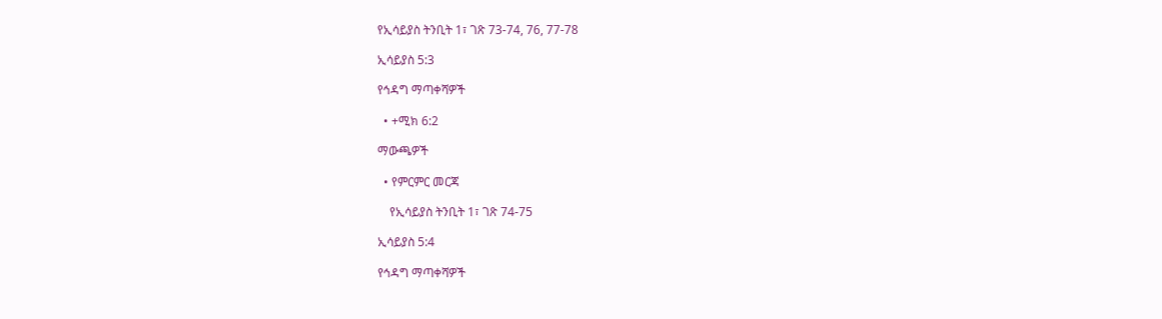የኢሳይያስ ትንቢት 1፣ ገጽ 73-74, 76, 77-78

ኢሳይያስ 5:3

የኅዳግ ማጣቀሻዎች

  • +ሚክ 6:2

ማውጫዎች

  • የምርምር መርጃ

    የኢሳይያስ ትንቢት 1፣ ገጽ 74-75

ኢሳይያስ 5:4

የኅዳግ ማጣቀሻዎች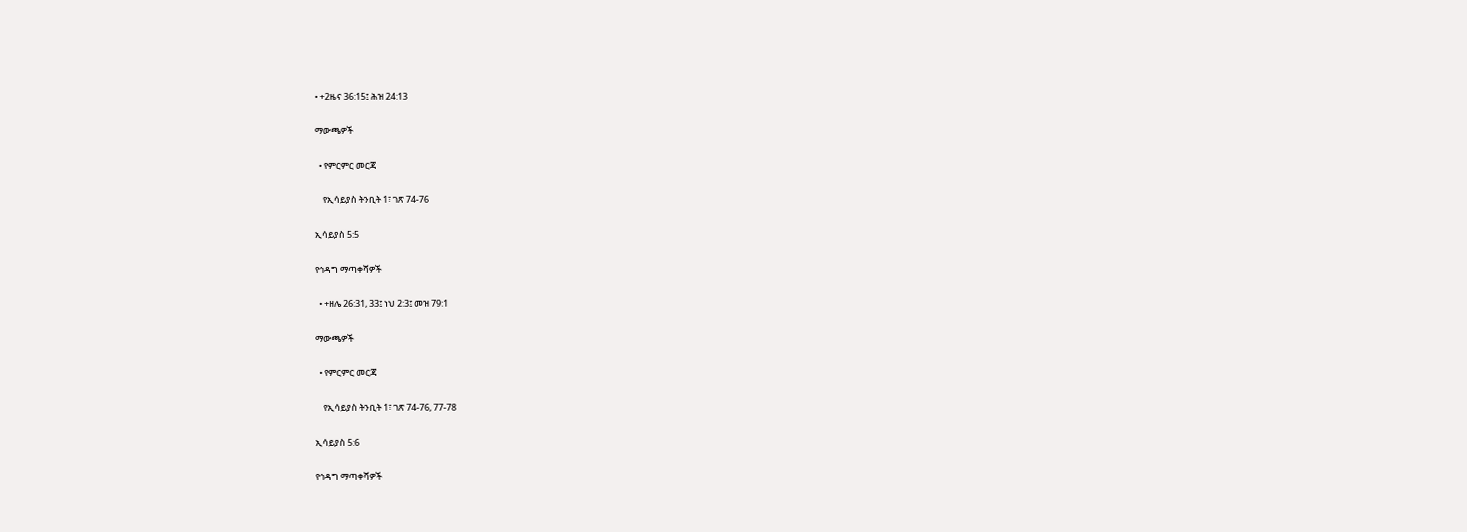• +2ዜና 36:15፤ ሕዝ 24:13

ማውጫዎች

  • የምርምር መርጃ

    የኢሳይያስ ትንቢት 1፣ ገጽ 74-76

ኢሳይያስ 5:5

የኅዳግ ማጣቀሻዎች

  • +ዘሌ 26:31, 33፤ ነህ 2:3፤ መዝ 79:1

ማውጫዎች

  • የምርምር መርጃ

    የኢሳይያስ ትንቢት 1፣ ገጽ 74-76, 77-78

ኢሳይያስ 5:6

የኅዳግ ማጣቀሻዎች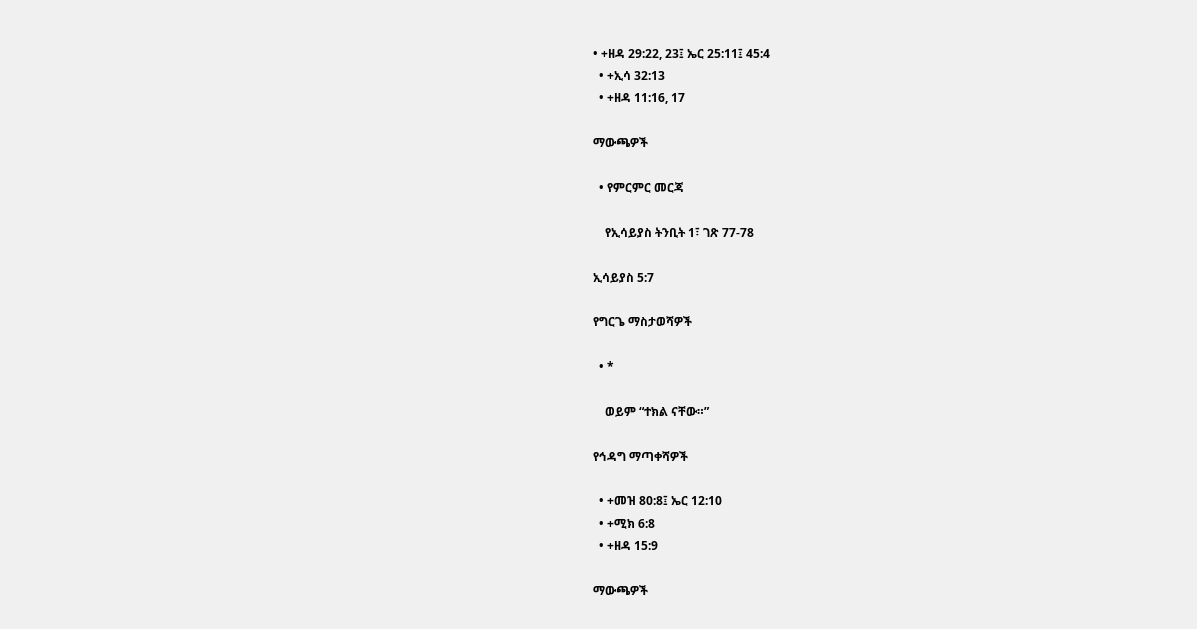• +ዘዳ 29:22, 23፤ ኤር 25:11፤ 45:4
  • +ኢሳ 32:13
  • +ዘዳ 11:16, 17

ማውጫዎች

  • የምርምር መርጃ

    የኢሳይያስ ትንቢት 1፣ ገጽ 77-78

ኢሳይያስ 5:7

የግርጌ ማስታወሻዎች

  • *

    ወይም “ተክል ናቸው።”

የኅዳግ ማጣቀሻዎች

  • +መዝ 80:8፤ ኤር 12:10
  • +ሚክ 6:8
  • +ዘዳ 15:9

ማውጫዎች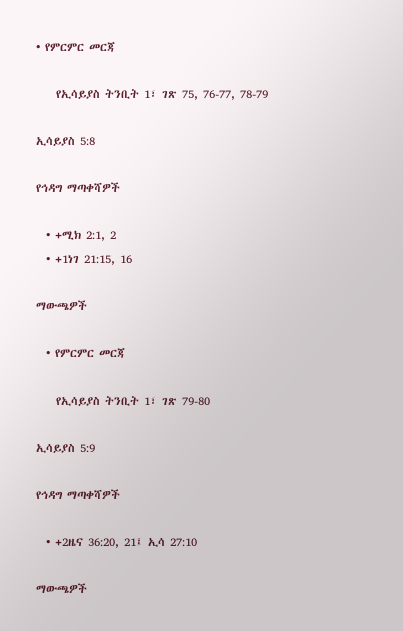• የምርምር መርጃ

    የኢሳይያስ ትንቢት 1፣ ገጽ 75, 76-77, 78-79

ኢሳይያስ 5:8

የኅዳግ ማጣቀሻዎች

  • +ሚክ 2:1, 2
  • +1ነገ 21:15, 16

ማውጫዎች

  • የምርምር መርጃ

    የኢሳይያስ ትንቢት 1፣ ገጽ 79-80

ኢሳይያስ 5:9

የኅዳግ ማጣቀሻዎች

  • +2ዜና 36:20, 21፤ ኢሳ 27:10

ማውጫዎች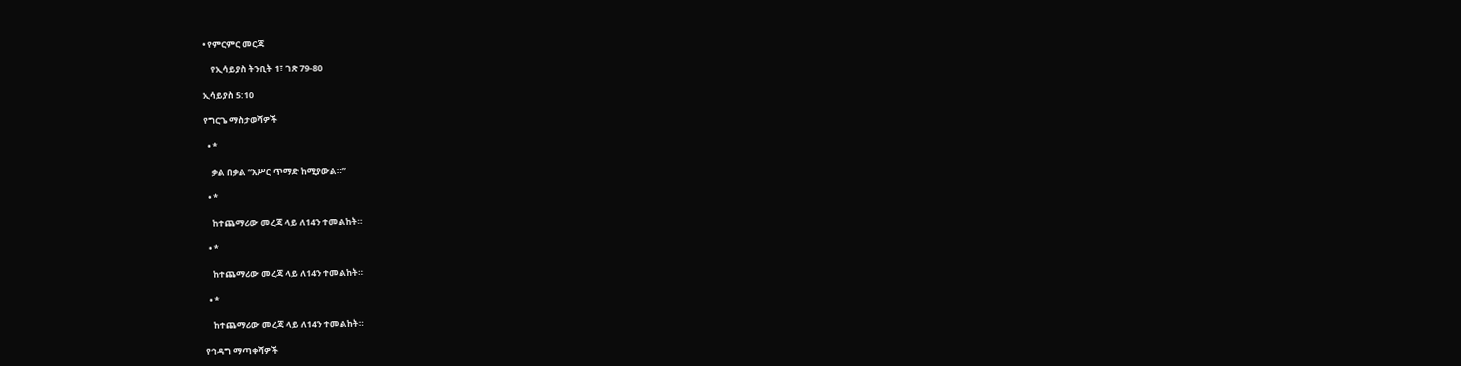• የምርምር መርጃ

    የኢሳይያስ ትንቢት 1፣ ገጽ 79-80

ኢሳይያስ 5:10

የግርጌ ማስታወሻዎች

  • *

    ቃል በቃል “አሥር ጥማድ ከሚያውል።”

  • *

    ከተጨማሪው መረጃ ላይ ለ14ን ተመልከት።

  • *

    ከተጨማሪው መረጃ ላይ ለ14ን ተመልከት።

  • *

    ከተጨማሪው መረጃ ላይ ለ14ን ተመልከት።

የኅዳግ ማጣቀሻዎች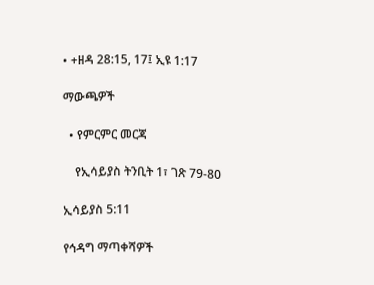• +ዘዳ 28:15, 17፤ ኢዩ 1:17

ማውጫዎች

  • የምርምር መርጃ

    የኢሳይያስ ትንቢት 1፣ ገጽ 79-80

ኢሳይያስ 5:11

የኅዳግ ማጣቀሻዎች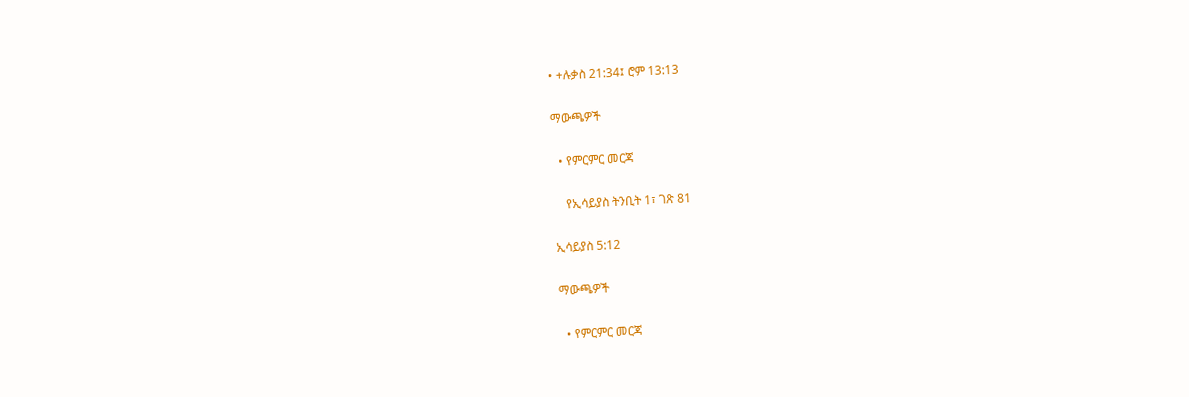• +ሉቃስ 21:34፤ ሮም 13:13

ማውጫዎች

  • የምርምር መርጃ

    የኢሳይያስ ትንቢት 1፣ ገጽ 81

ኢሳይያስ 5:12

ማውጫዎች

  • የምርምር መርጃ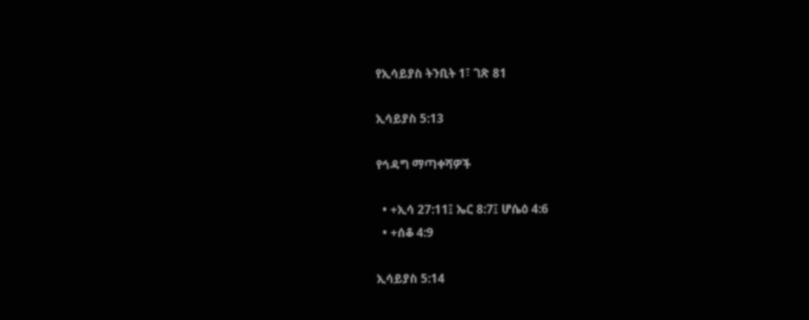የኢሳይያስ ትንቢት 1፣ ገጽ 81

ኢሳይያስ 5:13

የኅዳግ ማጣቀሻዎች

  • +ኢሳ 27:11፤ ኤር 8:7፤ ሆሴዕ 4:6
  • +ሰቆ 4:9

ኢሳይያስ 5:14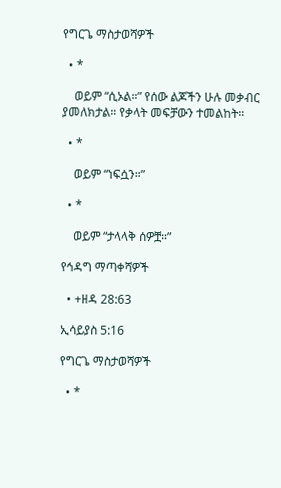የግርጌ ማስታወሻዎች

  • *

    ወይም “ሲኦል።” የሰው ልጆችን ሁሉ መቃብር ያመለክታል። የቃላት መፍቻውን ተመልከት።

  • *

    ወይም “ነፍሷን።”

  • *

    ወይም “ታላላቅ ሰዎቿ።”

የኅዳግ ማጣቀሻዎች

  • +ዘዳ 28:63

ኢሳይያስ 5:16

የግርጌ ማስታወሻዎች

  • *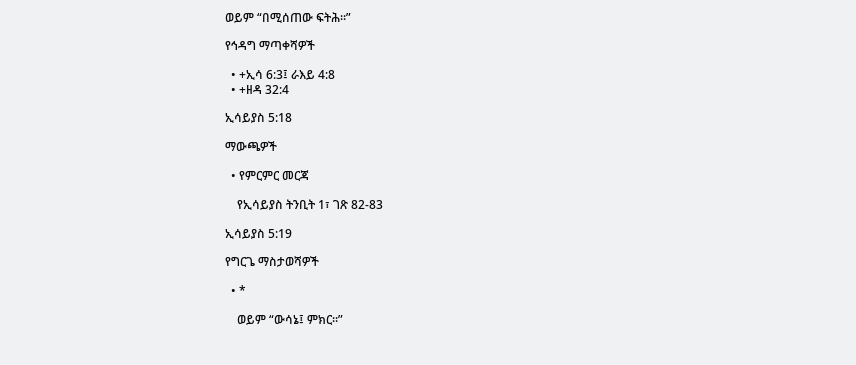ወይም “በሚሰጠው ፍትሕ።”

የኅዳግ ማጣቀሻዎች

  • +ኢሳ 6:3፤ ራእይ 4:8
  • +ዘዳ 32:4

ኢሳይያስ 5:18

ማውጫዎች

  • የምርምር መርጃ

    የኢሳይያስ ትንቢት 1፣ ገጽ 82-83

ኢሳይያስ 5:19

የግርጌ ማስታወሻዎች

  • *

    ወይም “ውሳኔ፤ ምክር።”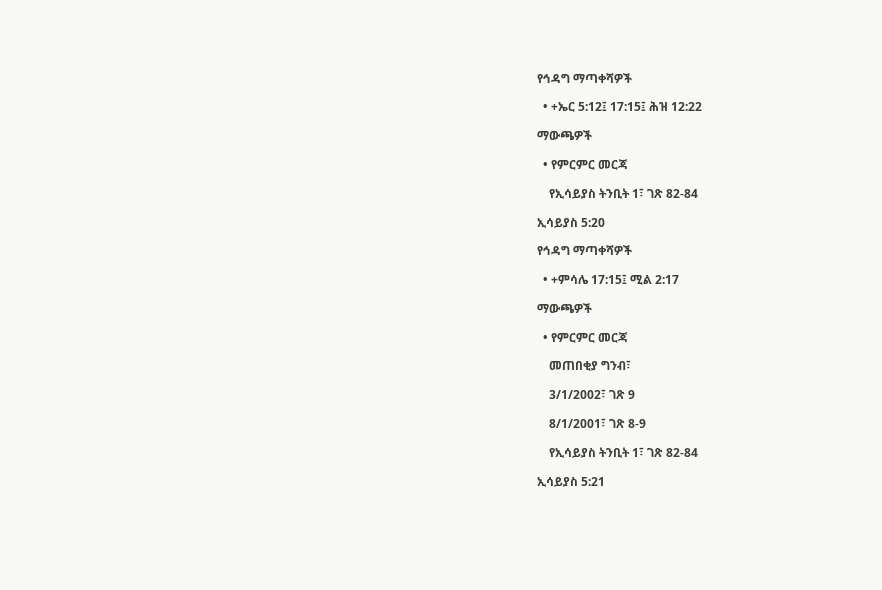የኅዳግ ማጣቀሻዎች

  • +ኤር 5:12፤ 17:15፤ ሕዝ 12:22

ማውጫዎች

  • የምርምር መርጃ

    የኢሳይያስ ትንቢት 1፣ ገጽ 82-84

ኢሳይያስ 5:20

የኅዳግ ማጣቀሻዎች

  • +ምሳሌ 17:15፤ ሚል 2:17

ማውጫዎች

  • የምርምር መርጃ

    መጠበቂያ ግንብ፣

    3/1/2002፣ ገጽ 9

    8/1/2001፣ ገጽ 8-9

    የኢሳይያስ ትንቢት 1፣ ገጽ 82-84

ኢሳይያስ 5:21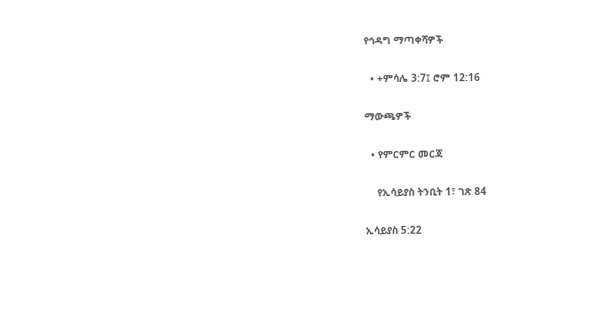የኅዳግ ማጣቀሻዎች

  • +ምሳሌ 3:7፤ ሮም 12:16

ማውጫዎች

  • የምርምር መርጃ

    የኢሳይያስ ትንቢት 1፣ ገጽ 84

ኢሳይያስ 5:22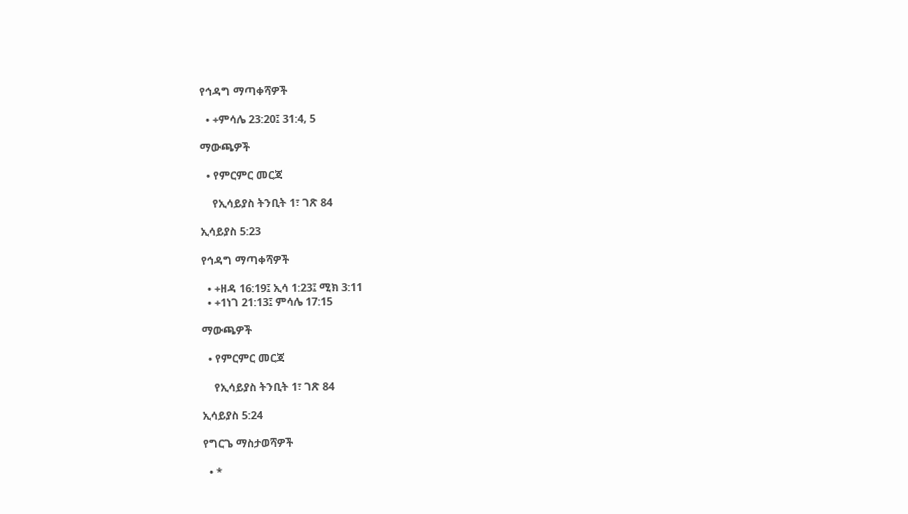የኅዳግ ማጣቀሻዎች

  • +ምሳሌ 23:20፤ 31:4, 5

ማውጫዎች

  • የምርምር መርጃ

    የኢሳይያስ ትንቢት 1፣ ገጽ 84

ኢሳይያስ 5:23

የኅዳግ ማጣቀሻዎች

  • +ዘዳ 16:19፤ ኢሳ 1:23፤ ሚክ 3:11
  • +1ነገ 21:13፤ ምሳሌ 17:15

ማውጫዎች

  • የምርምር መርጃ

    የኢሳይያስ ትንቢት 1፣ ገጽ 84

ኢሳይያስ 5:24

የግርጌ ማስታወሻዎች

  • *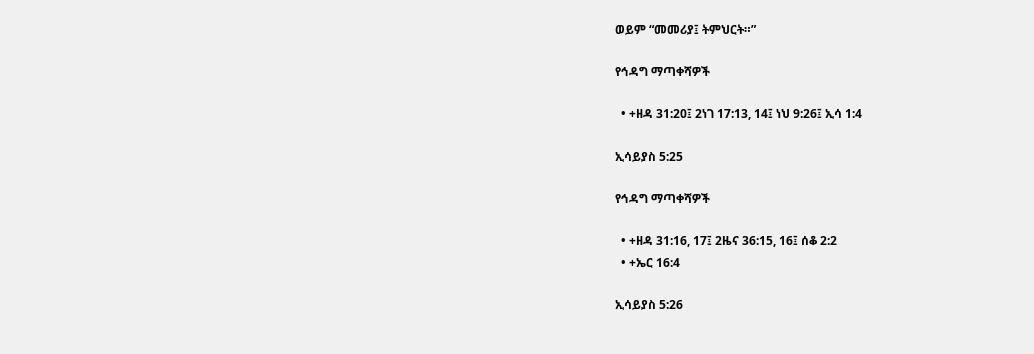ወይም “መመሪያ፤ ትምህርት።”

የኅዳግ ማጣቀሻዎች

  • +ዘዳ 31:20፤ 2ነገ 17:13, 14፤ ነህ 9:26፤ ኢሳ 1:4

ኢሳይያስ 5:25

የኅዳግ ማጣቀሻዎች

  • +ዘዳ 31:16, 17፤ 2ዜና 36:15, 16፤ ሰቆ 2:2
  • +ኤር 16:4

ኢሳይያስ 5:26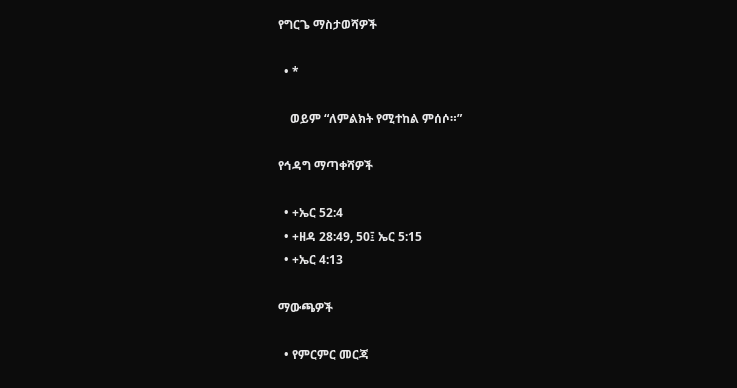የግርጌ ማስታወሻዎች

  • *

    ወይም “ለምልክት የሚተከል ምሰሶ።”

የኅዳግ ማጣቀሻዎች

  • +ኤር 52:4
  • +ዘዳ 28:49, 50፤ ኤር 5:15
  • +ኤር 4:13

ማውጫዎች

  • የምርምር መርጃ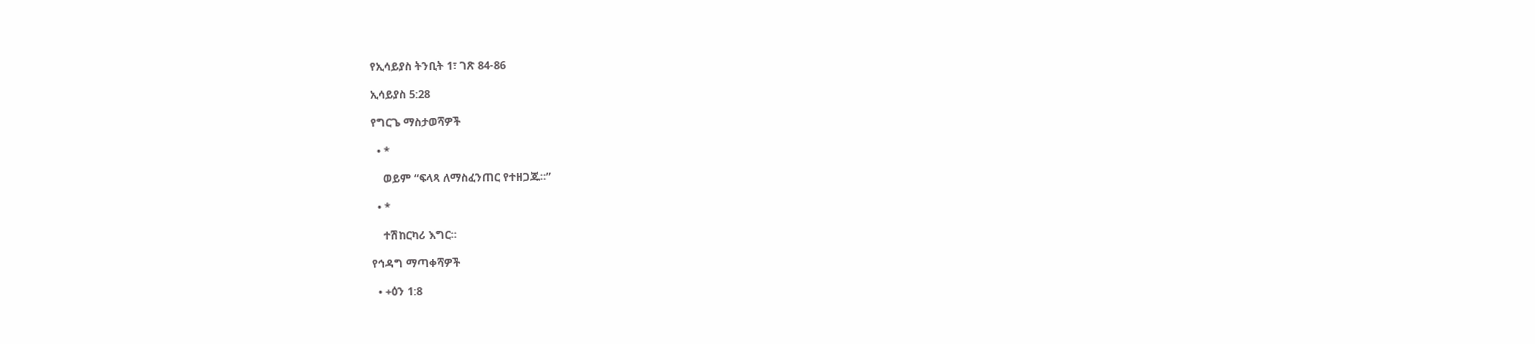የኢሳይያስ ትንቢት 1፣ ገጽ 84-86

ኢሳይያስ 5:28

የግርጌ ማስታወሻዎች

  • *

    ወይም “ፍላጻ ለማስፈንጠር የተዘጋጁ።”

  • *

    ተሽከርካሪ እግር።

የኅዳግ ማጣቀሻዎች

  • +ዕን 1:8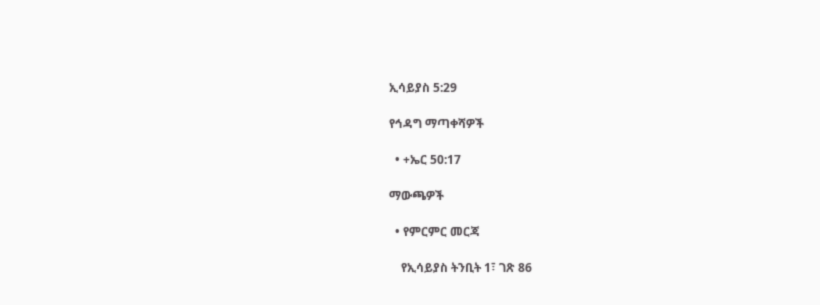ኢሳይያስ 5:29

የኅዳግ ማጣቀሻዎች

  • +ኤር 50:17

ማውጫዎች

  • የምርምር መርጃ

    የኢሳይያስ ትንቢት 1፣ ገጽ 86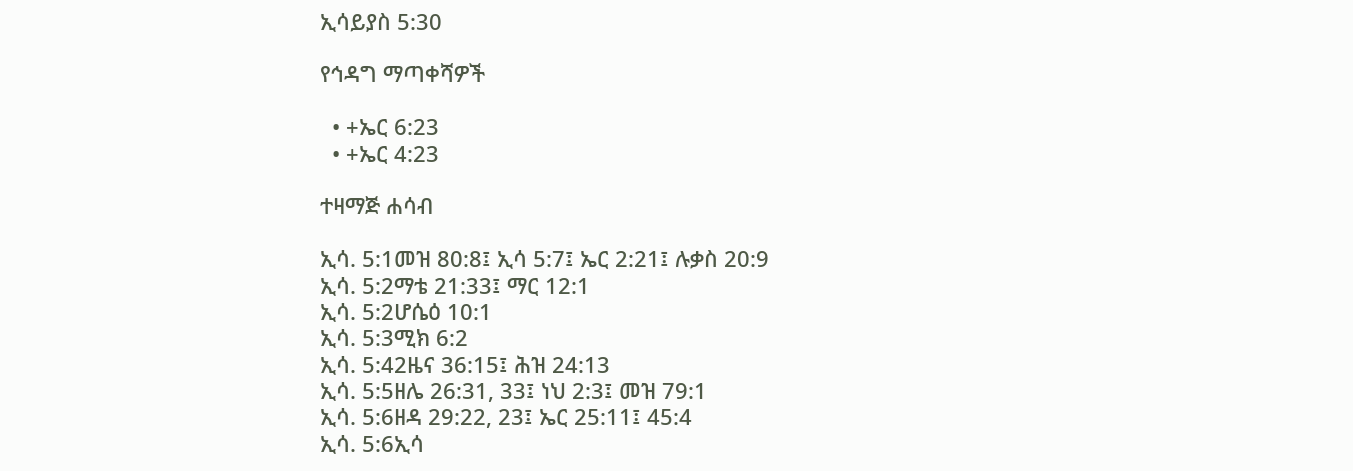ኢሳይያስ 5:30

የኅዳግ ማጣቀሻዎች

  • +ኤር 6:23
  • +ኤር 4:23

ተዛማጅ ሐሳብ

ኢሳ. 5:1መዝ 80:8፤ ኢሳ 5:7፤ ኤር 2:21፤ ሉቃስ 20:9
ኢሳ. 5:2ማቴ 21:33፤ ማር 12:1
ኢሳ. 5:2ሆሴዕ 10:1
ኢሳ. 5:3ሚክ 6:2
ኢሳ. 5:42ዜና 36:15፤ ሕዝ 24:13
ኢሳ. 5:5ዘሌ 26:31, 33፤ ነህ 2:3፤ መዝ 79:1
ኢሳ. 5:6ዘዳ 29:22, 23፤ ኤር 25:11፤ 45:4
ኢሳ. 5:6ኢሳ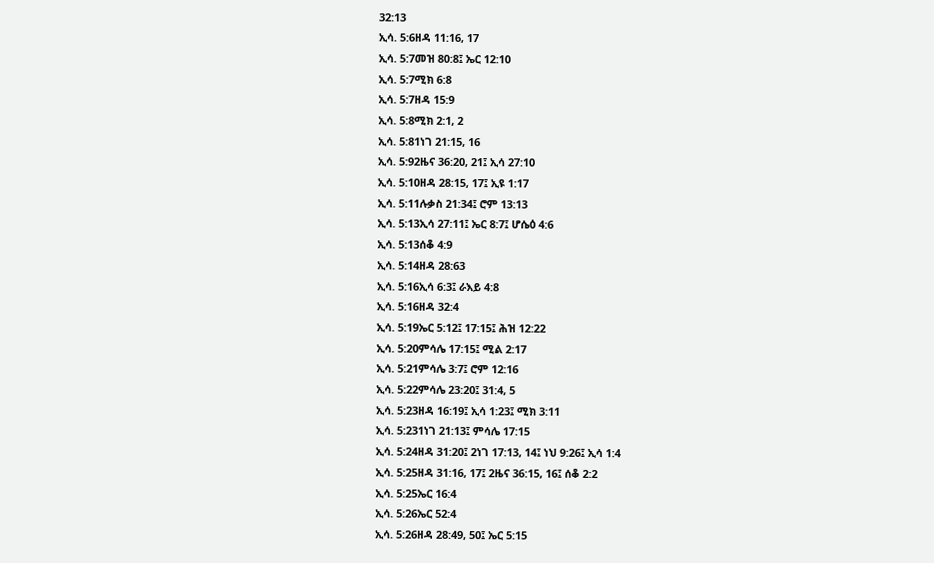32:13
ኢሳ. 5:6ዘዳ 11:16, 17
ኢሳ. 5:7መዝ 80:8፤ ኤር 12:10
ኢሳ. 5:7ሚክ 6:8
ኢሳ. 5:7ዘዳ 15:9
ኢሳ. 5:8ሚክ 2:1, 2
ኢሳ. 5:81ነገ 21:15, 16
ኢሳ. 5:92ዜና 36:20, 21፤ ኢሳ 27:10
ኢሳ. 5:10ዘዳ 28:15, 17፤ ኢዩ 1:17
ኢሳ. 5:11ሉቃስ 21:34፤ ሮም 13:13
ኢሳ. 5:13ኢሳ 27:11፤ ኤር 8:7፤ ሆሴዕ 4:6
ኢሳ. 5:13ሰቆ 4:9
ኢሳ. 5:14ዘዳ 28:63
ኢሳ. 5:16ኢሳ 6:3፤ ራእይ 4:8
ኢሳ. 5:16ዘዳ 32:4
ኢሳ. 5:19ኤር 5:12፤ 17:15፤ ሕዝ 12:22
ኢሳ. 5:20ምሳሌ 17:15፤ ሚል 2:17
ኢሳ. 5:21ምሳሌ 3:7፤ ሮም 12:16
ኢሳ. 5:22ምሳሌ 23:20፤ 31:4, 5
ኢሳ. 5:23ዘዳ 16:19፤ ኢሳ 1:23፤ ሚክ 3:11
ኢሳ. 5:231ነገ 21:13፤ ምሳሌ 17:15
ኢሳ. 5:24ዘዳ 31:20፤ 2ነገ 17:13, 14፤ ነህ 9:26፤ ኢሳ 1:4
ኢሳ. 5:25ዘዳ 31:16, 17፤ 2ዜና 36:15, 16፤ ሰቆ 2:2
ኢሳ. 5:25ኤር 16:4
ኢሳ. 5:26ኤር 52:4
ኢሳ. 5:26ዘዳ 28:49, 50፤ ኤር 5:15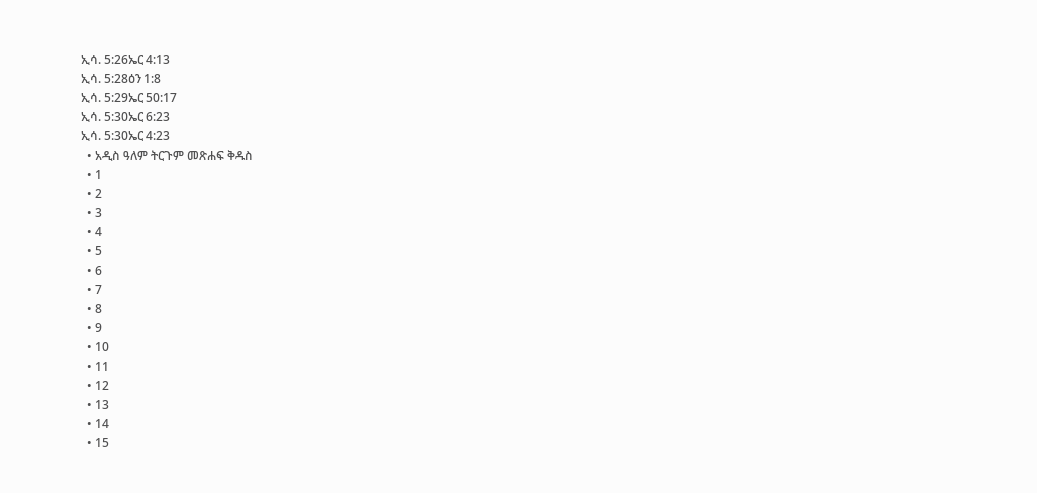ኢሳ. 5:26ኤር 4:13
ኢሳ. 5:28ዕን 1:8
ኢሳ. 5:29ኤር 50:17
ኢሳ. 5:30ኤር 6:23
ኢሳ. 5:30ኤር 4:23
  • አዲስ ዓለም ትርጉም መጽሐፍ ቅዱስ
  • 1
  • 2
  • 3
  • 4
  • 5
  • 6
  • 7
  • 8
  • 9
  • 10
  • 11
  • 12
  • 13
  • 14
  • 15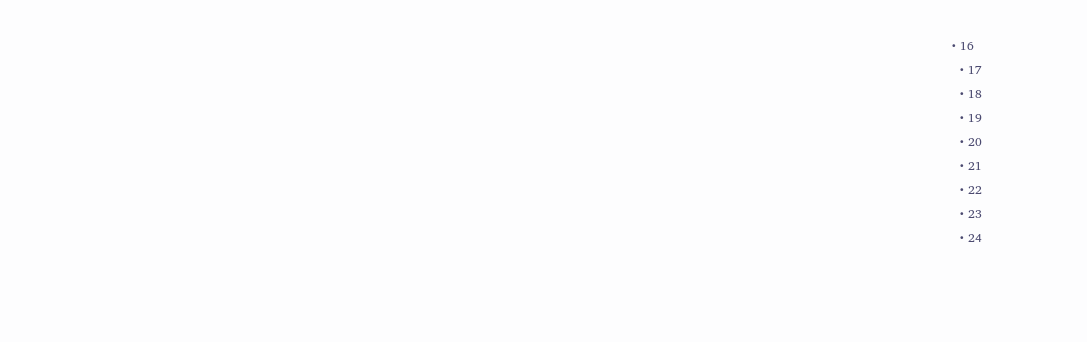• 16
  • 17
  • 18
  • 19
  • 20
  • 21
  • 22
  • 23
  • 24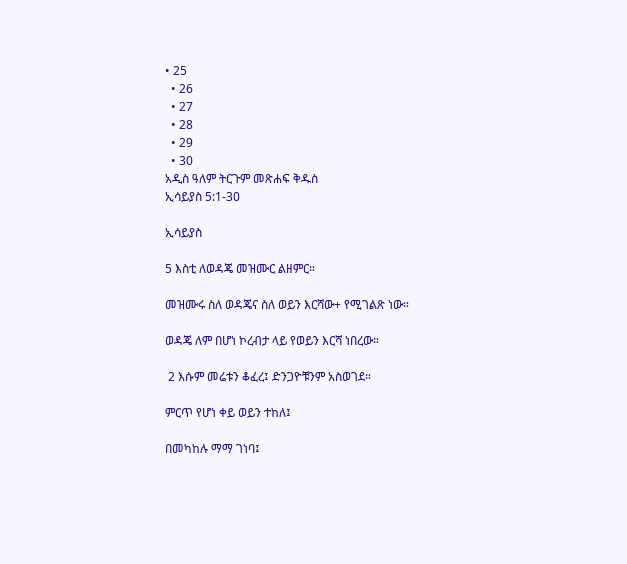• 25
  • 26
  • 27
  • 28
  • 29
  • 30
አዲስ ዓለም ትርጉም መጽሐፍ ቅዱስ
ኢሳይያስ 5:1-30

ኢሳይያስ

5 እስቲ ለወዳጄ መዝሙር ልዘምር።

መዝሙሩ ስለ ወዳጄና ስለ ወይን እርሻው+ የሚገልጽ ነው።

ወዳጄ ለም በሆነ ኮረብታ ላይ የወይን እርሻ ነበረው።

 2 እሱም መሬቱን ቆፈረ፤ ድንጋዮቹንም አስወገደ።

ምርጥ የሆነ ቀይ ወይን ተከለ፤

በመካከሉ ማማ ገነባ፤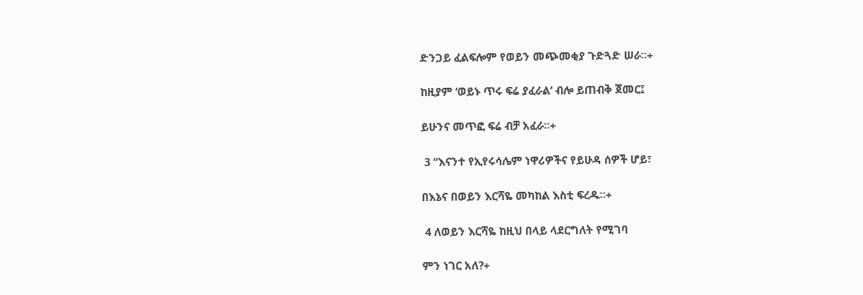ድንጋይ ፈልፍሎም የወይን መጭመቂያ ጉድጓድ ሠራ።+

ከዚያም ‘ወይኑ ጥሩ ፍሬ ያፈራል’ ብሎ ይጠብቅ ጀመር፤

ይሁንና መጥፎ ፍሬ ብቻ አፈራ።+

 3 “እናንተ የኢየሩሳሌም ነዋሪዎችና የይሁዳ ሰዎች ሆይ፣

በእኔና በወይን እርሻዬ መካከል እስቲ ፍረዱ።+

 4 ለወይን እርሻዬ ከዚህ በላይ ላደርግለት የሚገባ

ምን ነገር አለ?+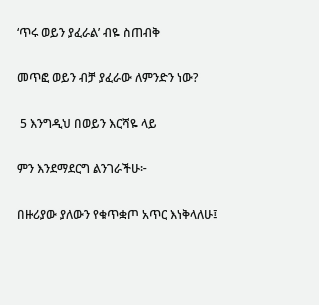‘ጥሩ ወይን ያፈራል’ ብዬ ስጠብቅ

መጥፎ ወይን ብቻ ያፈራው ለምንድን ነው?

 5 እንግዲህ በወይን እርሻዬ ላይ

ምን እንደማደርግ ልንገራችሁ፦

በዙሪያው ያለውን የቁጥቋጦ አጥር እነቅላለሁ፤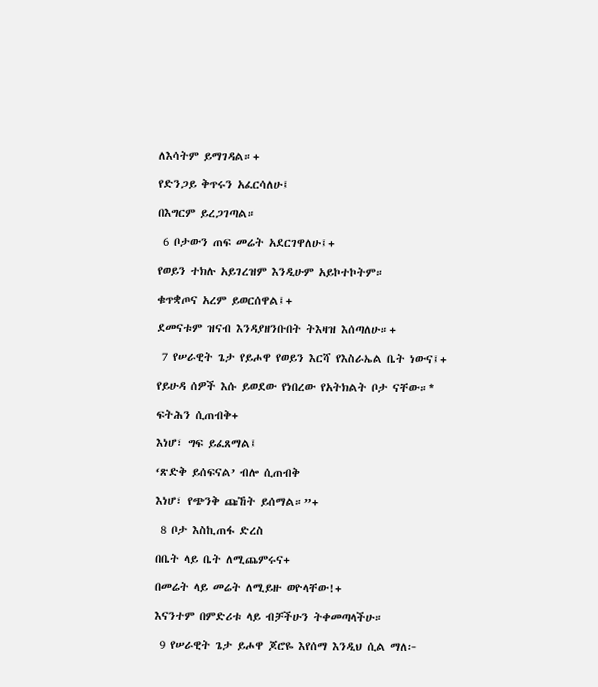ለእሳትም ይማገዳል።+

የድንጋይ ቅጥሩን አፈርሳለሁ፤

በእግርም ይረጋገጣል።

 6 ቦታውን ጠፍ መሬት አደርገዋለሁ፤+

የወይን ተክሉ አይገረዝም እንዲሁም አይኮተኮትም።

ቁጥቋጦና አረም ይወርሰዋል፤+

ደመናቱም ዝናብ እንዳያዘንቡበት ትእዛዝ እሰጣለሁ።+

 7 የሠራዊት ጌታ የይሖዋ የወይን እርሻ የእስራኤል ቤት ነውና፤+

የይሁዳ ሰዎች እሱ ይወደው የነበረው የአትክልት ቦታ ናቸው።*

ፍትሕን ሲጠብቅ+

እነሆ፣ ግፍ ይፈጸማል፤

‘ጽድቅ ይሰፍናል’ ብሎ ሲጠብቅ

እነሆ፣ የጭንቅ ጩኸት ይሰማል።”+

 8 ቦታ እስኪጠፋ ድረስ

በቤት ላይ ቤት ለሚጨምሩና+

በመሬት ላይ መሬት ለሚይዙ ወዮላቸው!+

እናንተም በምድሪቱ ላይ ብቻችሁን ትቀመጣላችሁ።

 9 የሠራዊት ጌታ ይሖዋ ጆሮዬ እየሰማ እንዲህ ሲል ማለ፦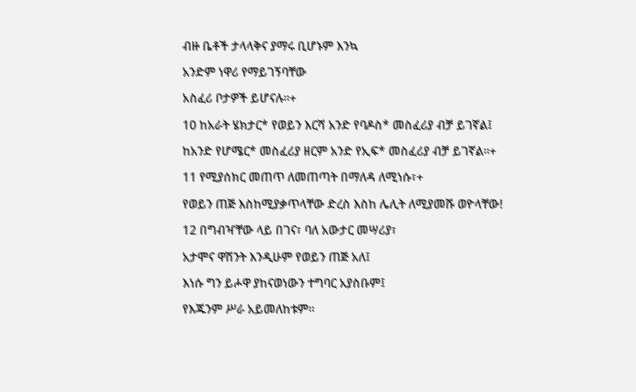ብዙ ቤቶች ታላላቅና ያማሩ ቢሆኑም እንኳ

አንድም ነዋሪ የማይገኝባቸው

አስፈሪ ቦታዎች ይሆናሉ።+

10 ከአራት ሄክታር* የወይን እርሻ አንድ የባዶስ* መስፈሪያ ብቻ ይገኛል፤

ከአንድ የሆሜር* መስፈሪያ ዘርም አንድ የኢፍ* መስፈሪያ ብቻ ይገኛል።+

11 የሚያሰክር መጠጥ ለመጠጣት በማለዳ ለሚነሱ፣+

የወይን ጠጅ እስከሚያቃጥላቸው ድረስ እስከ ሌሊት ለሚያመሹ ወዮላቸው!

12 በግብዣቸው ላይ በገና፣ ባለ አውታር መሣሪያ፣

አታሞና ዋሽንት እንዲሁም የወይን ጠጅ አለ፤

እነሱ ግን ይሖዋ ያከናወነውን ተግባር አያስቡም፤

የእጁንም ሥራ አይመለከቱም።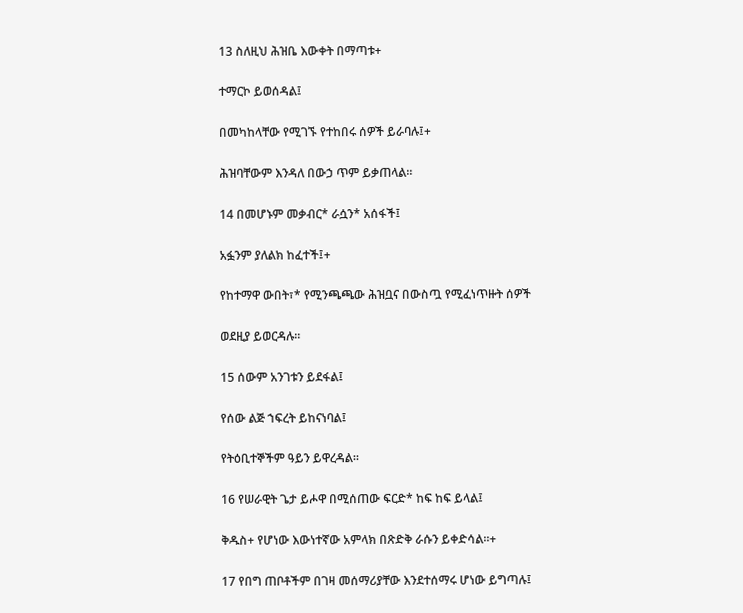13 ስለዚህ ሕዝቤ እውቀት በማጣቱ+

ተማርኮ ይወሰዳል፤

በመካከላቸው የሚገኙ የተከበሩ ሰዎች ይራባሉ፤+

ሕዝባቸውም እንዳለ በውኃ ጥም ይቃጠላል።

14 በመሆኑም መቃብር* ራሷን* አሰፋች፤

አፏንም ያለልክ ከፈተች፤+

የከተማዋ ውበት፣* የሚንጫጫው ሕዝቧና በውስጧ የሚፈነጥዙት ሰዎች

ወደዚያ ይወርዳሉ።

15 ሰውም አንገቱን ይደፋል፤

የሰው ልጅ ኀፍረት ይከናነባል፤

የትዕቢተኞችም ዓይን ይዋረዳል።

16 የሠራዊት ጌታ ይሖዋ በሚሰጠው ፍርድ* ከፍ ከፍ ይላል፤

ቅዱስ+ የሆነው እውነተኛው አምላክ በጽድቅ ራሱን ይቀድሳል።+

17 የበግ ጠቦቶችም በገዛ መሰማሪያቸው እንደተሰማሩ ሆነው ይግጣሉ፤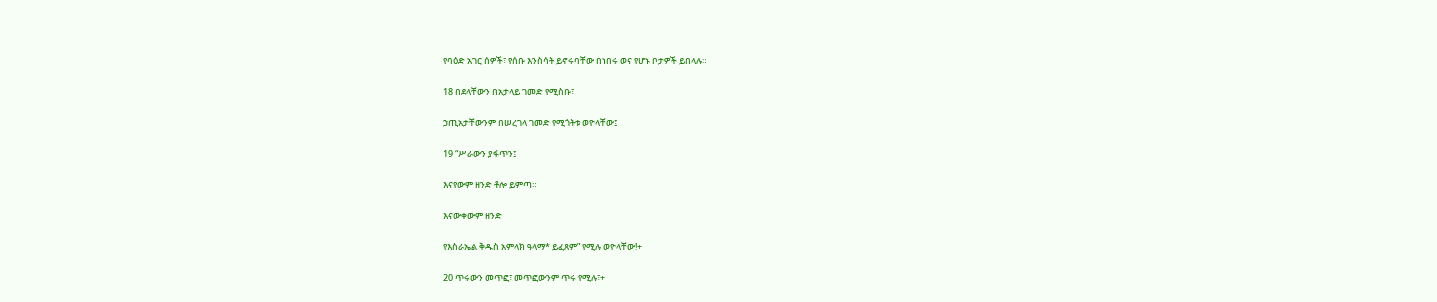የባዕድ አገር ሰዎች፣ የሰቡ እንስሳት ይኖሩባቸው በነበሩ ወና የሆኑ ቦታዎች ይበላሉ።

18 በደላቸውን በአታላይ ገመድ የሚስቡ፣

ኃጢአታቸውንም በሠረገላ ገመድ የሚጎትቱ ወዮላቸው፤

19 “ሥራውን ያፋጥን፤

እናየውም ዘንድ ቶሎ ይምጣ።

እናውቀውም ዘንድ

የእስራኤል ቅዱስ አምላክ ዓላማ* ይፈጸም” የሚሉ ወዮላቸው!+

20 ጥሩውን መጥፎ፣ መጥፎውንም ጥሩ የሚሉ፣+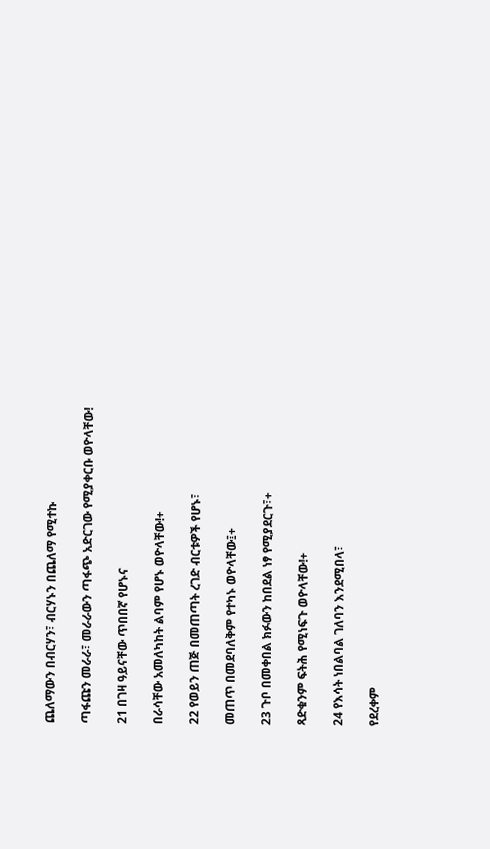ጨለማውን በብርሃን፣ ብርሃኑን በጨለማ የሚተኩ

ጣፋጩን መራራ፣ መራራውን ጣፋጭ አድርገው የሚያቀርቡ ወዮላቸው!

21 በገዛ ዓይናቸው ጥበበኛ የሆኑና

በራሳቸው አመለካከት ልባም የሆኑ ወዮላቸው!+

22 የወይን ጠጅ በመጠጣት ረገድ ብርቱዎች የሆኑ፣

መጠጥ በመደባለቅም የተካኑ ወዮላቸው፤+

23 ጉቦ በመቀበል ክፉውን ከበደል ነፃ የሚያደርጉ፣+

ጻድቁንም ፍትሕ የሚነፍጉ ወዮላቸው!+

24 የእሳት ነበልባል ገለባን እንደሚበላ፣

የደረቀም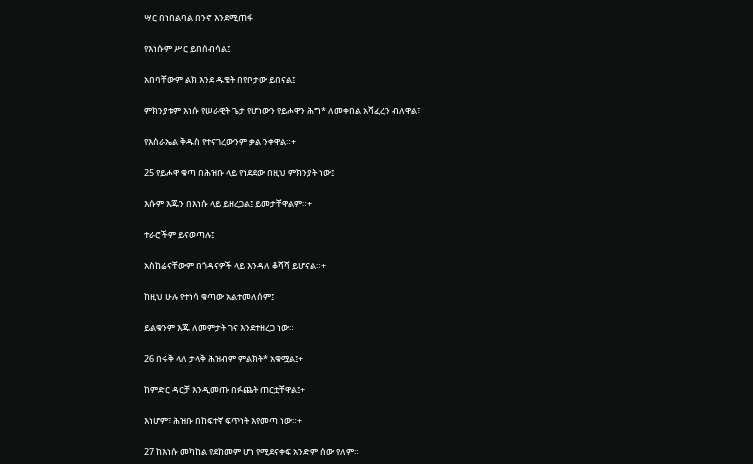ሣር በነበልባል በንኖ እንደሚጠፋ

የእነሱም ሥር ይበሰብሳል፤

አበባቸውም ልክ እንደ ዱቄት በየቦታው ይበናል፤

ምክንያቱም እነሱ የሠራዊት ጌታ የሆነውን የይሖዋን ሕግ* ለመቀበል አሻፈረን ብለዋል፣

የእስራኤል ቅዱስ የተናገረውንም ቃል ንቀዋል።+

25 የይሖዋ ቁጣ በሕዝቡ ላይ የነደደው በዚህ ምክንያት ነው፤

እሱም እጁን በእነሱ ላይ ይዘረጋል፤ ይመታቸዋልም።+

ተራሮችም ይናወጣሉ፤

አስከሬናቸውም በጎዳናዎች ላይ እንዳለ ቆሻሻ ይሆናል።+

ከዚህ ሁሉ የተነሳ ቁጣው አልተመለሰም፤

ይልቁንም እጁ ለመምታት ገና እንደተዘረጋ ነው።

26 በሩቅ ላለ ታላቅ ሕዝብም ምልክት* አቁሟል፤+

ከምድር ዳርቻ እንዲመጡ በፉጨት ጠርቷቸዋል፤+

እነሆም፣ ሕዝቡ በከፍተኛ ፍጥነት እየመጣ ነው።+

27 ከእነሱ መካከል የደከመም ሆነ የሚደናቀፍ አንድም ሰው የለም።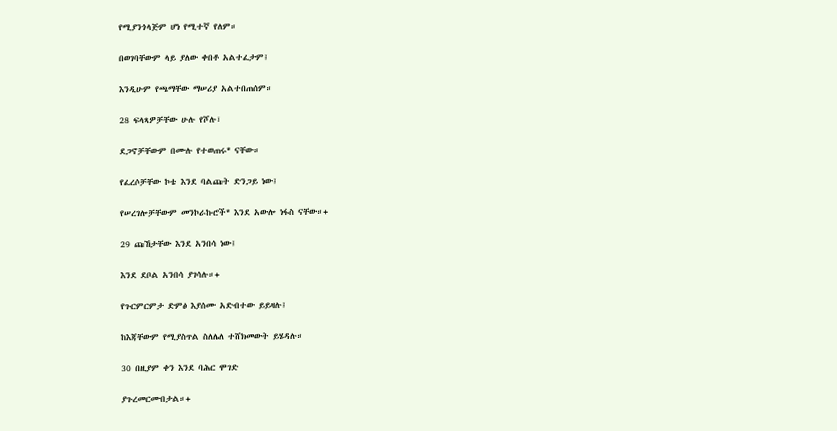የሚያንጎላጅም ሆነ የሚተኛ የለም።

በወገባቸውም ላይ ያለው ቀበቶ አልተፈታም፤

እንዲሁም የጫማቸው ማሠሪያ አልተበጠሰም።

28 ፍላጻዎቻቸው ሁሉ የሾሉ፣

ደጋኖቻቸውም በሙሉ የተወጠሩ* ናቸው።

የፈረሶቻቸው ኮቴ እንደ ባልጩት ድንጋይ ነው፤

የሠረገሎቻቸውም መንኮራኩሮች* እንደ አውሎ ነፋስ ናቸው።+

29 ጩኸታቸው እንደ አንበሳ ነው፤

እንደ ደቦል አንበሳ ያገሳሉ።+

የጉርምርምታ ድምፅ እያሰሙ አድብተው ይይዛሉ፤

ከእጃቸውም የሚያስጥል ስለሌለ ተሸክመውት ይሄዳሉ።

30 በዚያም ቀን እንደ ባሕር ሞገድ

ያጉረመርሙበታል።+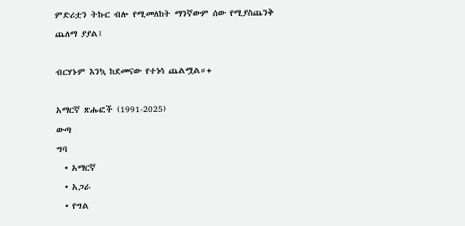ምድሪቷን ትኩር ብሎ የሚመለከት ማንኛውም ሰው የሚያስጨንቅ ጨለማ ያያል፤

ብርሃኑም እንኳ ከደመናው የተነሳ ጨልሟል።+

አማርኛ ጽሑፎች (1991-2025)
ውጣ
ግባ
  • አማርኛ
  • አጋራ
  • የግል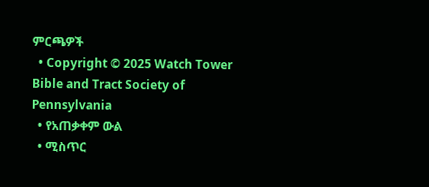ምርጫዎች
  • Copyright © 2025 Watch Tower Bible and Tract Society of Pennsylvania
  • የአጠቃቀም ውል
  • ሚስጥር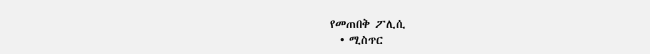የመጠበቅ ፖሊሲ
  • ሚስጥር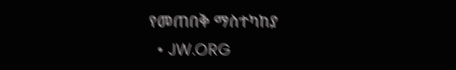የመጠበቅ ማስተካከያ
  • JW.ORG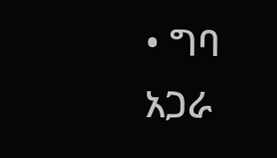• ግባ
አጋራ